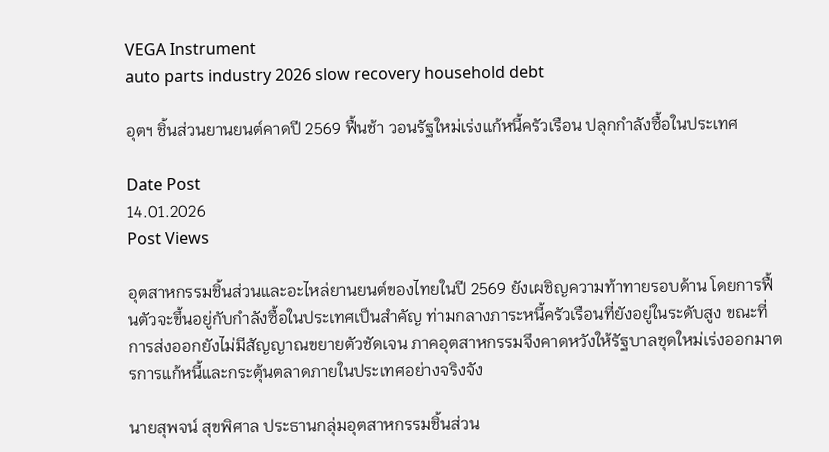VEGA Instrument
auto parts industry 2026 slow recovery household debt

อุตฯ ชิ้นส่วนยานยนต์คาดปี 2569 ฟื้นช้า วอนรัฐใหม่เร่งแก้หนี้ครัวเรือน ปลุกกำลังซื้อในประเทศ

Date Post
14.01.2026
Post Views

อุตสาหกรรมชิ้นส่วนและอะไหล่ยานยนต์ของไทยในปี 2569 ยังเผชิญความท้าทายรอบด้าน โดยการฟื้นตัวจะขึ้นอยู่กับกำลังซื้อในประเทศเป็นสำคัญ ท่ามกลางภาระหนี้ครัวเรือนที่ยังอยู่ในระดับสูง ขณะที่การส่งออกยังไม่มีสัญญาณขยายตัวชัดเจน ภาคอุตสาหกรรมจึงคาดหวังให้รัฐบาลชุดใหม่เร่งออกมาตรการแก้หนี้และกระตุ้นตลาดภายในประเทศอย่างจริงจัง

นายสุพจน์ สุขพิศาล ประธานกลุ่มอุตสาหกรรมชิ้นส่วน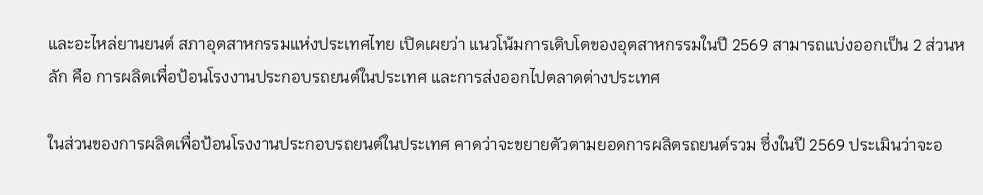และอะไหล่ยานยนต์ สภาอุตสาหกรรมแห่งประเทศไทย เปิดเผยว่า แนวโน้มการเติบโตของอุตสาหกรรมในปี 2569 สามารถแบ่งออกเป็น 2 ส่วนหลัก คือ การผลิตเพื่อป้อนโรงงานประกอบรถยนต์ในประเทศ และการส่งออกไปตลาดต่างประเทศ

ในส่วนของการผลิตเพื่อป้อนโรงงานประกอบรถยนต์ในประเทศ คาดว่าจะขยายตัวตามยอดการผลิตรถยนต์รวม ซึ่งในปี 2569 ประเมินว่าจะอ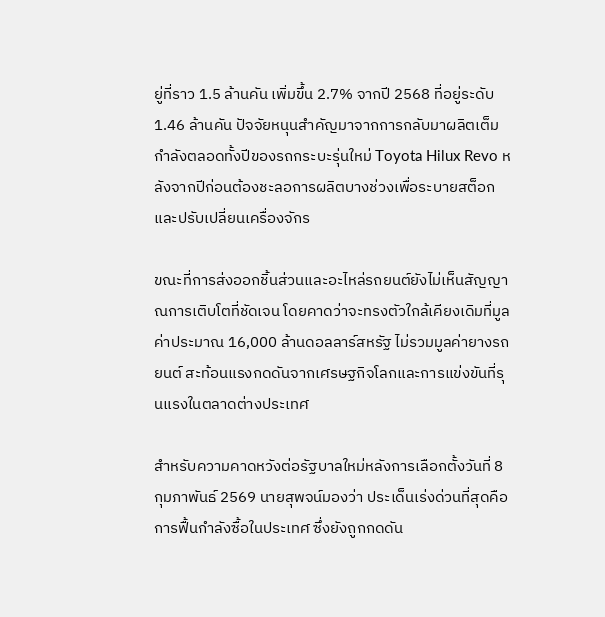ยู่ที่ราว 1.5 ล้านคัน เพิ่มขึ้น 2.7% จากปี 2568 ที่อยู่ระดับ 1.46 ล้านคัน ปัจจัยหนุนสำคัญมาจากการกลับมาผลิตเต็มกำลังตลอดทั้งปีของรถกระบะรุ่นใหม่ Toyota Hilux Revo หลังจากปีก่อนต้องชะลอการผลิตบางช่วงเพื่อระบายสต็อกและปรับเปลี่ยนเครื่องจักร

ขณะที่การส่งออกชิ้นส่วนและอะไหล่รถยนต์ยังไม่เห็นสัญญาณการเติบโตที่ชัดเจน โดยคาดว่าจะทรงตัวใกล้เคียงเดิมที่มูลค่าประมาณ 16,000 ล้านดอลลาร์สหรัฐ ไม่รวมมูลค่ายางรถยนต์ สะท้อนแรงกดดันจากเศรษฐกิจโลกและการแข่งขันที่รุนแรงในตลาดต่างประเทศ

สำหรับความคาดหวังต่อรัฐบาลใหม่หลังการเลือกตั้งวันที่ 8 กุมภาพันธ์ 2569 นายสุพจน์มองว่า ประเด็นเร่งด่วนที่สุดคือการฟื้นกำลังซื้อในประเทศ ซึ่งยังถูกกดดัน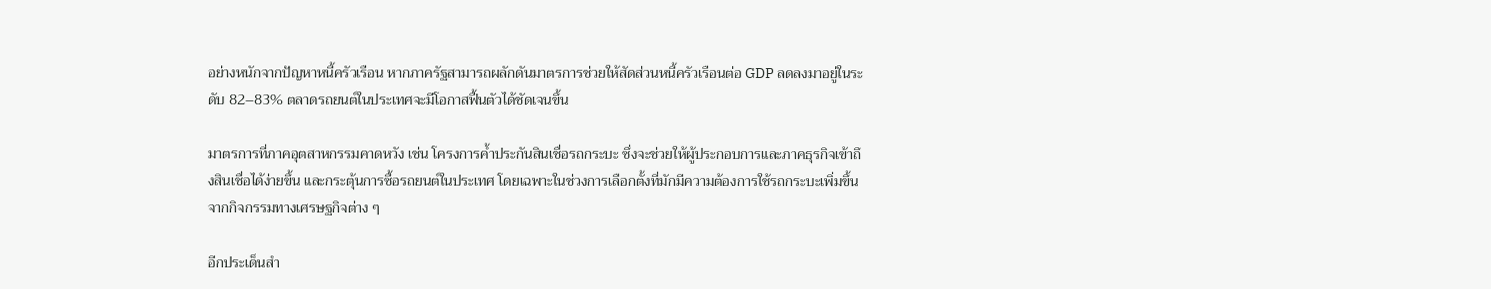อย่างหนักจากปัญหาหนี้ครัวเรือน หากภาครัฐสามารถผลักดันมาตรการช่วยให้สัดส่วนหนี้ครัวเรือนต่อ GDP ลดลงมาอยู่ในระดับ 82–83% ตลาดรถยนต์ในประเทศจะมีโอกาสฟื้นตัวได้ชัดเจนขึ้น

มาตรการที่ภาคอุตสาหกรรมคาดหวัง เช่น โครงการค้ำประกันสินเชื่อรถกระบะ ซึ่งจะช่วยให้ผู้ประกอบการและภาคธุรกิจเข้าถึงสินเชื่อได้ง่ายขึ้น และกระตุ้นการซื้อรถยนต์ในประเทศ โดยเฉพาะในช่วงการเลือกตั้งที่มักมีความต้องการใช้รถกระบะเพิ่มขึ้นจากกิจกรรมทางเศรษฐกิจต่าง ๆ

อีกประเด็นสำ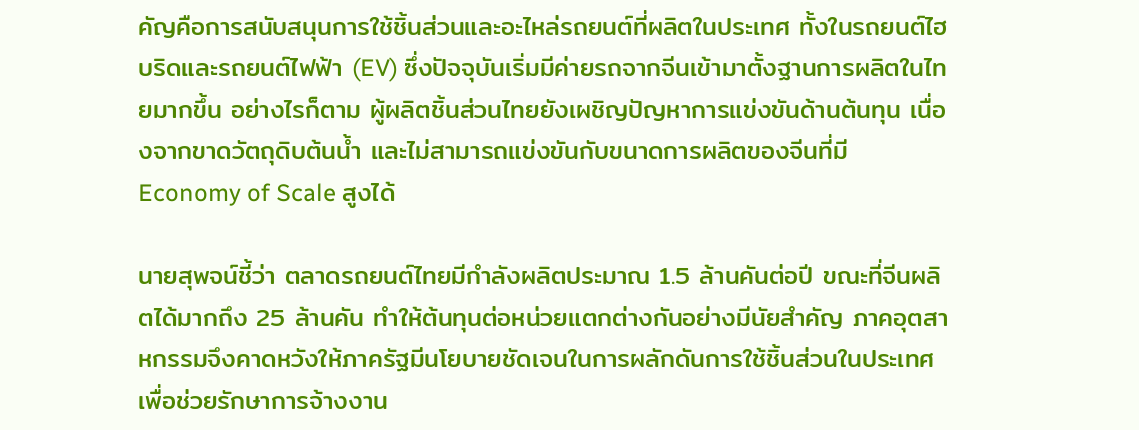คัญคือการสนับสนุนการใช้ชิ้นส่วนและอะไหล่รถยนต์ที่ผลิตในประเทศ ทั้งในรถยนต์ไฮบริดและรถยนต์ไฟฟ้า (EV) ซึ่งปัจจุบันเริ่มมีค่ายรถจากจีนเข้ามาตั้งฐานการผลิตในไทยมากขึ้น อย่างไรก็ตาม ผู้ผลิตชิ้นส่วนไทยยังเผชิญปัญหาการแข่งขันด้านต้นทุน เนื่องจากขาดวัตถุดิบต้นน้ำ และไม่สามารถแข่งขันกับขนาดการผลิตของจีนที่มี Economy of Scale สูงได้

นายสุพจน์ชี้ว่า ตลาดรถยนต์ไทยมีกำลังผลิตประมาณ 1.5 ล้านคันต่อปี ขณะที่จีนผลิตได้มากถึง 25 ล้านคัน ทำให้ต้นทุนต่อหน่วยแตกต่างกันอย่างมีนัยสำคัญ ภาคอุตสาหกรรมจึงคาดหวังให้ภาครัฐมีนโยบายชัดเจนในการผลักดันการใช้ชิ้นส่วนในประเทศ เพื่อช่วยรักษาการจ้างงาน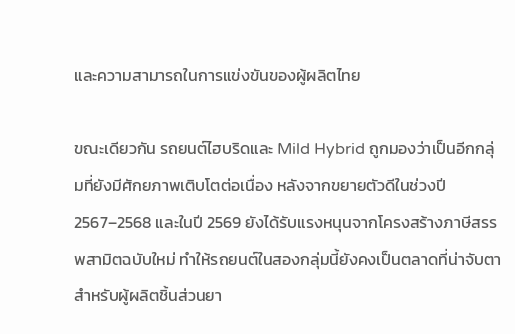และความสามารถในการแข่งขันของผู้ผลิตไทย

ขณะเดียวกัน รถยนต์ไฮบริดและ Mild Hybrid ถูกมองว่าเป็นอีกกลุ่มที่ยังมีศักยภาพเติบโตต่อเนื่อง หลังจากขยายตัวดีในช่วงปี 2567–2568 และในปี 2569 ยังได้รับแรงหนุนจากโครงสร้างภาษีสรรพสามิตฉบับใหม่ ทำให้รถยนต์ในสองกลุ่มนี้ยังคงเป็นตลาดที่น่าจับตาสำหรับผู้ผลิตชิ้นส่วนยา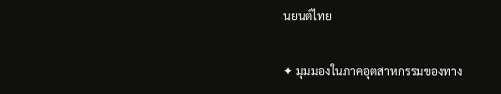นยนต์ไทย

✦ มุมมองในภาคอุตสาหกรรมของทาง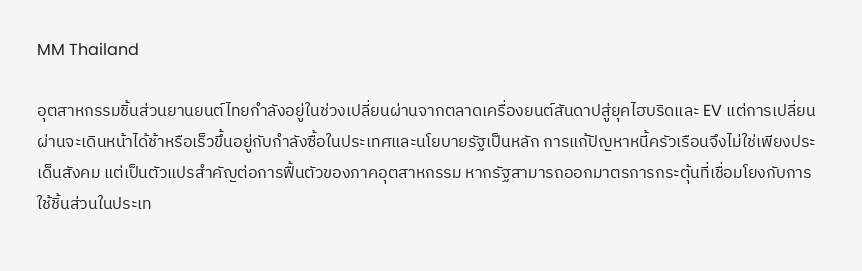MM Thailand

อุตสาหกรรมชิ้นส่วนยานยนต์ไทยกำลังอยู่ในช่วงเปลี่ยนผ่านจากตลาดเครื่องยนต์สันดาปสู่ยุคไฮบริดและ EV แต่การเปลี่ยนผ่านจะเดินหน้าได้ช้าหรือเร็วขึ้นอยู่กับกำลังซื้อในประเทศและนโยบายรัฐเป็นหลัก การแก้ปัญหาหนี้ครัวเรือนจึงไม่ใช่เพียงประเด็นสังคม แต่เป็นตัวแปรสำคัญต่อการฟื้นตัวของภาคอุตสาหกรรม หากรัฐสามารถออกมาตรการกระตุ้นที่เชื่อมโยงกับการใช้ชิ้นส่วนในประเท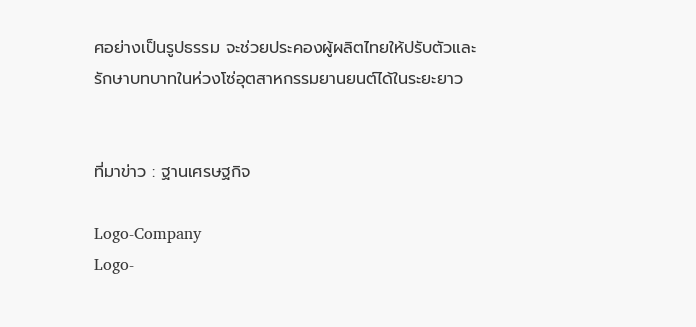ศอย่างเป็นรูปธรรม จะช่วยประคองผู้ผลิตไทยให้ปรับตัวและรักษาบทบาทในห่วงโซ่อุตสาหกรรมยานยนต์ได้ในระยะยาว


ที่มาข่าว : ฐานเศรษฐกิจ

Logo-Company
Logo-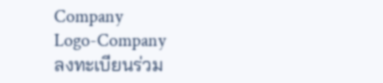Company
Logo-Company
ลงทะเบียนร่วม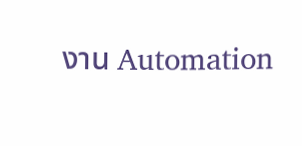งาน Automation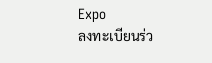Expo
ลงทะเบียนร่ว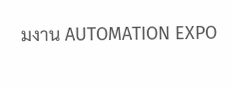มงาน AUTOMATION EXPO